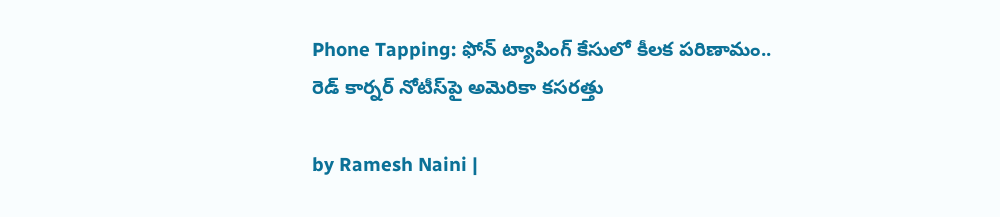Phone Tapping: ఫోన్ ట్యాపింగ్ కేసులో కీలక పరిణామం.. రెడ్ కార్నర్ నోటీస్‌పై అమెరికా కసరత్తు

by Ramesh Naini |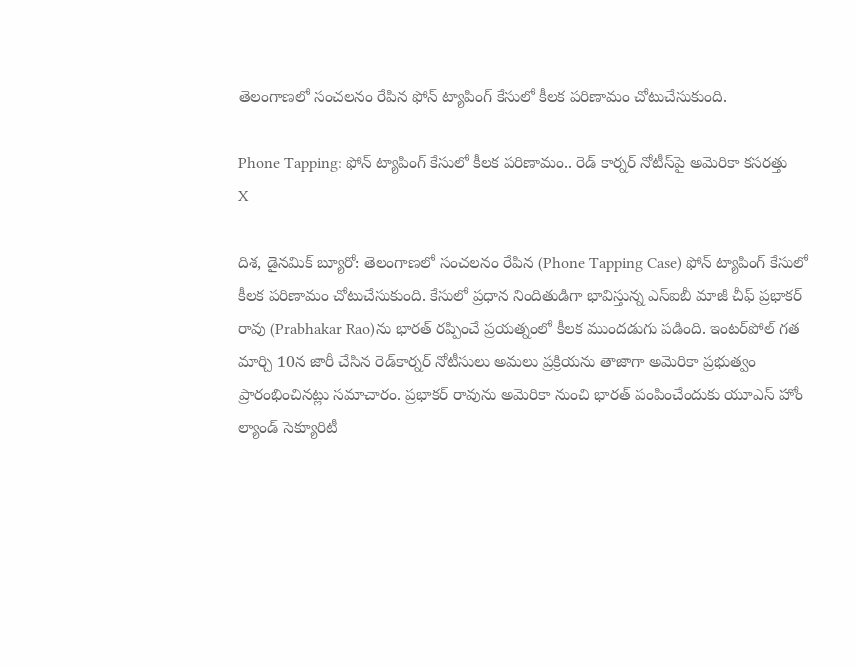తెలంగాణలో సంచలనం రేపిన ఫోన్ ట్యాపింగ్ కేసులో కీలక పరిణామం చోటుచేసుకుంది.

Phone Tapping: ఫోన్ ట్యాపింగ్ కేసులో కీలక పరిణామం.. రెడ్ కార్నర్ నోటీస్‌పై అమెరికా కసరత్తు
X

దిశ, డైనమిక్ బ్యూరో: తెలంగాణలో సంచలనం రేపిన (Phone Tapping Case) ఫోన్ ట్యాపింగ్ కేసులో కీలక పరిణామం చోటుచేసుకుంది. కేసులో ప్రధాన నిందితుడిగా భావిస్తున్న ఎస్ఐబీ మాజీ చీఫ్ ప్రభాకర్ రావు (Prabhakar Rao)ను భారత్ రప్పించే ప్రయత్నంలో కీలక ముందడుగు పడింది. ఇంటర్‌పోల్‌ గత మార్చి 10న జారీ చేసిన రెడ్‌కార్నర్‌ నోటీసులు అమలు ప్రక్రియను తాజాగా అమెరికా ప్రభుత్వం ప్రారంభించినట్లు సమాచారం. ప్రభాకర్ రావును అమెరికా నుంచి భారత్ పంపించేందుకు యూఎస్ హోం ల్యాండ్ సెక్యూరిటీ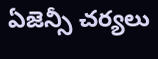ఏజెన్సీ చర్యలు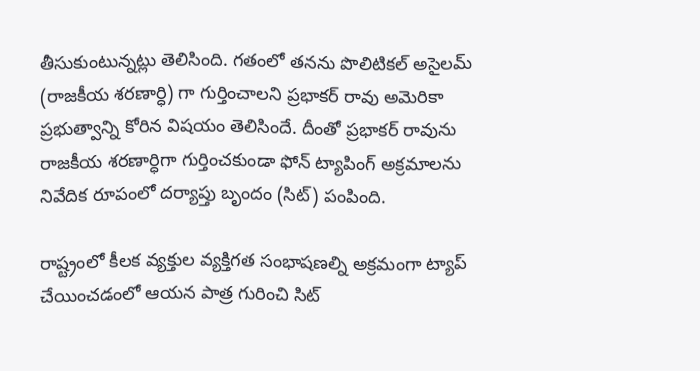తీసుకుంటున్నట్లు తెలిసింది. గతంలో తనను పొలిటికల్ అసైలమ్ (రాజకీయ శరణార్ధి) గా గుర్తించాలని ప్రభాకర్ రావు అమెరికా ప్రభుత్వాన్ని కోరిన విషయం తెలిసిందే. దీంతో ప్రభాకర్ రావును రాజకీయ శరణార్ధిగా గుర్తించకుండా ఫోన్ ట్యాపింగ్ అక్రమాలను నివేదిక రూపంలో దర్యాప్తు బృందం (సిట్) పంపింది.

రాష్ట్రంలో కీలక వ్యక్తుల వ్యక్తిగత సంభాషణల్ని అక్రమంగా ట్యాప్ చేయించడంలో ఆయన పాత్ర గురించి సిట్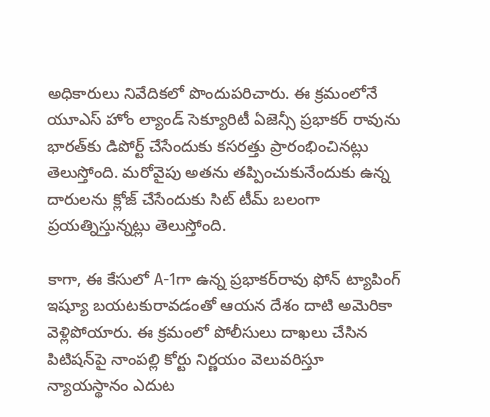అధికారులు నివేదికలో పొందుపరిచారు. ఈ క్రమంలోనే యూఎస్ హోం ల్యాండ్ సెక్యూరిటీ ఏజెన్సీ ప్రభాకర్ రావును భారత్‌కు డిపోర్ట్ చేసేందుకు కసరత్తు ప్రారంభించినట్లు తెలుస్తోంది. మరోవైపు అతను తప్పించుకునేందుకు ఉన్న దారులను క్లోజ్ చేసేందుకు సిట్ టీమ్ బలంగా ప్రయత్నిస్తున్నట్లు తెలుస్తోంది.

కాగా, ఈ కేసులో A-1గా ఉన్న ప్రభాకర్‌రావు ఫోన్ ట్యాపింగ్ ఇష్యూ బయటకురావడంతో ఆయన దేశం దాటి అమెరికా వెళ్లిపోయారు. ఈ క్రమంలో పోలీసులు దాఖలు చేసిన పిటిషన్‌పై నాంపల్లి కోర్టు నిర్ణయం వెలువరిస్తూ న్యాయస్థానం ఎదుట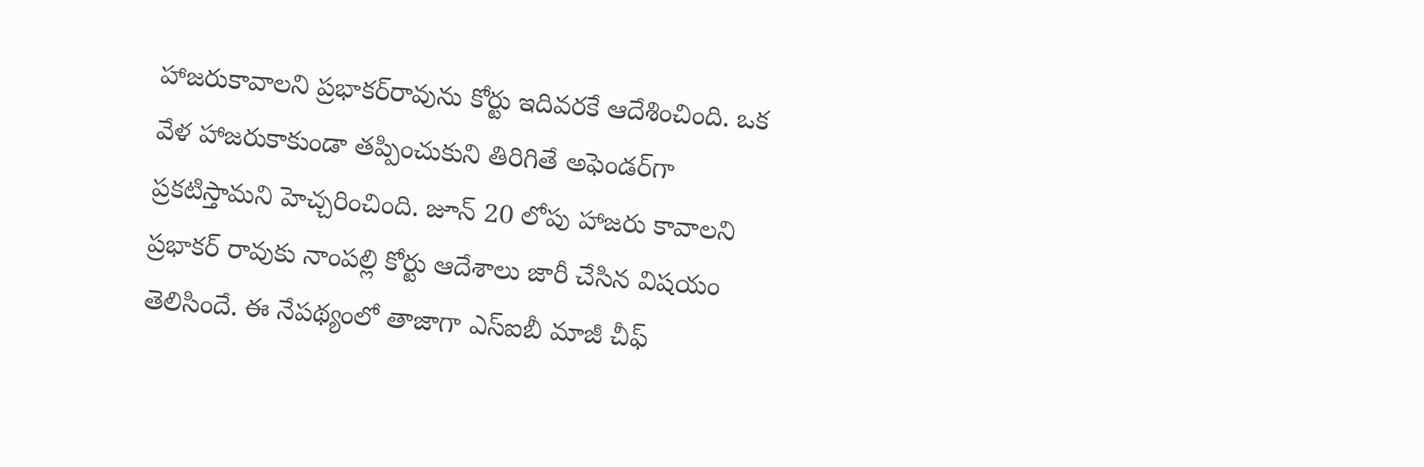హాజరుకావాలని ప్రభాకర్‌రావును కోర్టు ఇదివరకే ఆదేశించింది. ఒక వేళ హాజరుకాకుండా తప్పించుకుని తిరిగితే అఫెండర్‌గా ప్రకటిస్తామని హెచ్చరించింది. జూన్ 20 లోపు హాజరు కావాలని ప్రభాకర్ రావుకు నాంపల్లి కోర్టు ఆదేశాలు జారీ చేసిన విషయం తెలిసిందే. ఈ నేపథ్యంలో తాజాగా ఎస్‌ఐబీ మాజీ చీఫ్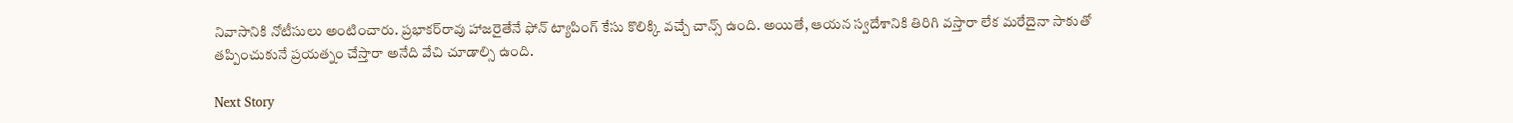నివాసానికి నోటీసులు అంటించారు. ప్రభాకర్‌రావు హాజరైతేనే ఫోన్ ట్యాపింగ్ కేసు కొలిక్కి వచ్చే చాన్స్ ఉంది. అయితే, ఆయన స్వదేశానికి తిరిగి వస్తారా లేక మరేదైనా సాకుతో తప్పించుకునే ప్రయత్నం చేస్తారా అనేది వేచి చూడాల్సి ఉంది.

Next Story